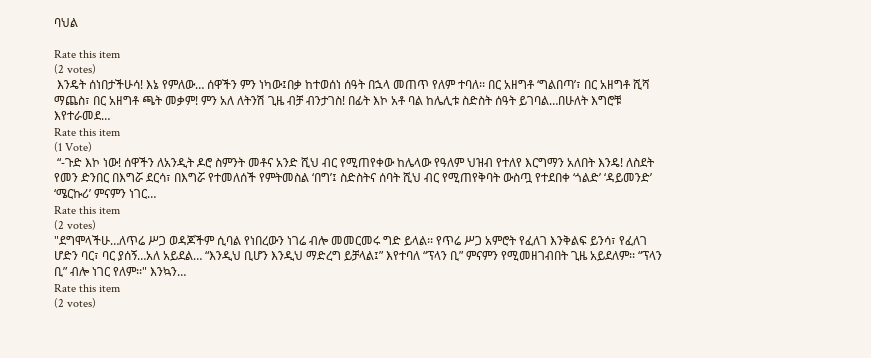ባህል

Rate this item
(2 votes)
 እንዴት ሰነበታችሁሳ! እኔ የምለው… ሰዋችን ምን ነካው፤በቃ ከተወሰነ ሰዓት በኋላ መጠጥ የለም ተባለ፡፡ በር አዘግቶ ‘ግልበጣ’፣ በር አዘግቶ ሺሻ ማጨስ፣ በር አዘግቶ ጫት መቃም! ምን አለ ለትንሽ ጊዜ ብቻ ብንታገስ! በፊት እኮ አቶ ባል ከሌሊቱ ስድስት ሰዓት ይገባል…በሁለት እግሮቹ እየተራመደ…
Rate this item
(1 Vote)
 “-ጉድ እኮ ነው! ሰዋችን ለአንዲት ዶሮ ስምንት መቶና አንድ ሺህ ብር የሚጠየቀው ከሌላው የዓለም ህዝብ የተለየ እርግማን አለበት እንዴ! ለስደት የመን ድንበር በእግሯ ደርሳ፣ በእግሯ የተመለሰች የምትመስል ‘በግ’፤ ስድስትና ሰባት ሺህ ብር የሚጠየቅባት ውስጧ የተደበቀ ‘ጎልድ’ ‘ዳይመንድ’ ‘ሜርኩሪ’ ምናምን ነገር…
Rate this item
(2 votes)
"ደግሞላችሁ…ለጥሬ ሥጋ ወዳጆችም ሲባል የነበረውን ነገሬ ብሎ መመርመሩ ግድ ይላል፡፡ የጥሬ ሥጋ አምሮት የፈለገ እንቅልፍ ይንሳ፣ የፈለገ ሆድን ባር፣ ባር ያሰኝ…አለ አይደል… “እንዲህ ቢሆን እንዲህ ማድረግ ይቻላል፤” እየተባለ “ፕላን ቢ” ምናምን የሚመዘገብበት ጊዜ አይደለም፡፡ “ፕላን ቢ” ብሎ ነገር የለም፡፡" እንኳን…
Rate this item
(2 votes)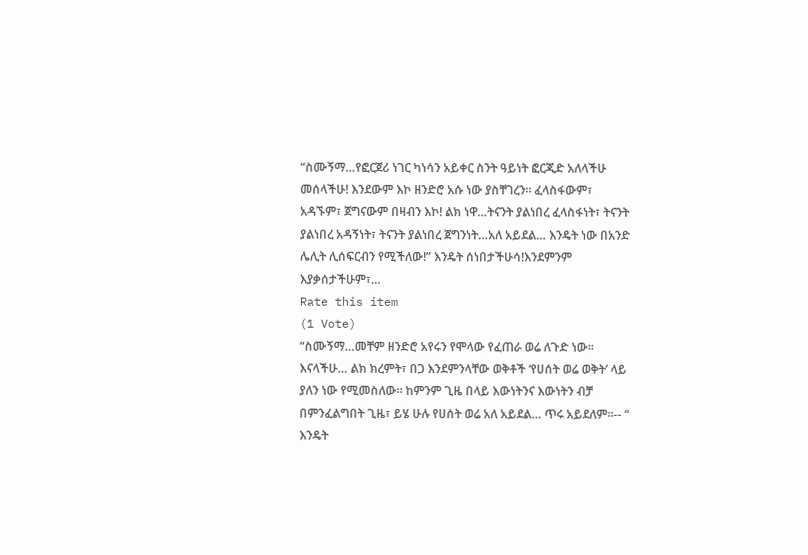“ስሙኝማ…የፎርጀሪ ነገር ካነሳን አይቀር ስንት ዓይነት ፎርጂድ አለላችሁ መሰላችሁ! እንደውም እኮ ዘንድሮ አሱ ነው ያስቸገረን፡፡ ፈላስፋውም፣ አዳኙም፣ ጀግናውም በዛብን እኮ! ልክ ነዋ…ትናንት ያልነበረ ፈላስፋነት፣ ትናንት ያልነበረ አዳኝነት፣ ትናንት ያልነበረ ጀግንነት…አለ አይደል… እንዴት ነው በአንድ ሌሊት ሊሰፍርብን የሚችለው!” እንዴት ሰነበታችሁሳ!እንደምንም እያቃሰታችሁም፣…
Rate this item
(1 Vote)
“ስሙኝማ…መቸም ዘንድሮ አየሩን የሞላው የፈጠራ ወሬ ለጉድ ነው፡፡ እናላችሁ… ልክ ክረምት፣ በጋ እንደምንላቸው ወቅቶች ‘የሀሰት ወሬ ወቅት’ ላይ ያለን ነው የሚመስለው፡፡ ከምንም ጊዜ በላይ እውነትንና እውነትን ብቻ በምንፈልግበት ጊዜ፣ ይሄ ሁሉ የሀሰት ወሬ አለ አይደል… ጥሩ አይደለም፡፡-- “ እንዴት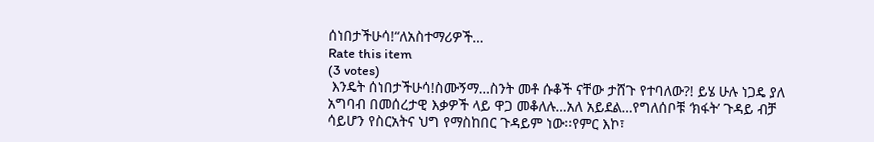ሰነበታችሁሳ!“ለአስተማሪዎች…
Rate this item
(3 votes)
 እንዴት ሰነበታችሁሳ!ስሙኝማ…ስንት መቶ ሱቆች ናቸው ታሸጉ የተባለው?! ይሄ ሁሉ ነጋዴ ያለ አግባብ በመሰረታዊ እቃዎች ላይ ዋጋ መቆለሉ…አለ አይደል…የግለሰቦቹ ‘ክፋት’ ጉዳይ ብቻ ሳይሆን የስርአትና ህግ የማስከበር ጉዳይም ነው፡፡የምር እኮ፣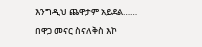እንግዲህ ጨዋታም አይደል…… በዋጋ መናር ስናለቅስ እኮ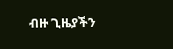ብዙ ጊዜያችን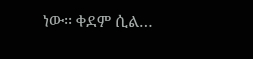ነው፡፡ ቀደም ሲል…